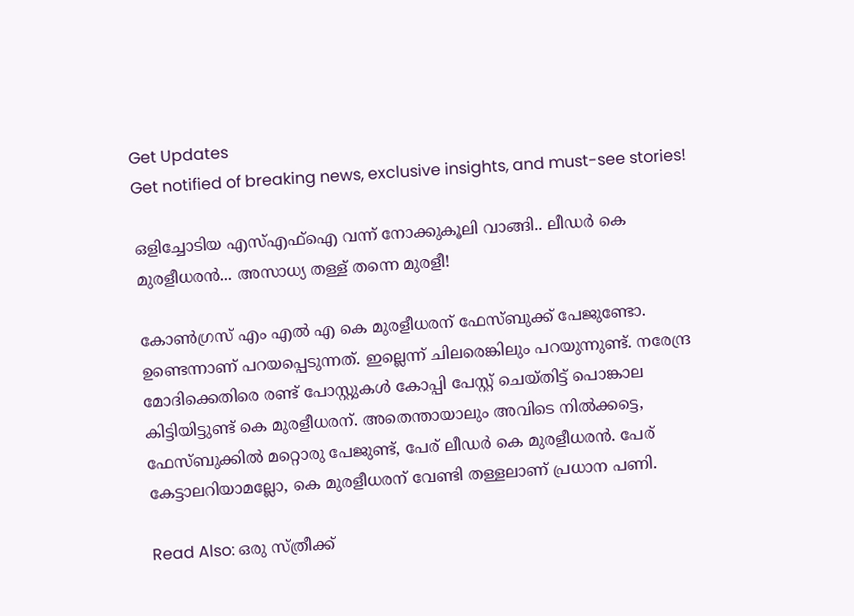Get Updates
Get notified of breaking news, exclusive insights, and must-see stories!

ഒളിച്ചോടിയ എസ്എഫ്‌ഐ വന്ന് നോക്കുകൂലി വാങ്ങി.. ലീഡര്‍ കെ മുരളീധരന്‍... അസാധ്യ തള്ള് തന്നെ മുരളീ!

കോണ്‍ഗ്രസ് എം എല്‍ എ കെ മുരളീധരന് ഫേസ്ബുക്ക് പേജുണ്ടോ. ഉണ്ടെന്നാണ് പറയപ്പെടുന്നത്. ഇല്ലെന്ന് ചിലരെങ്കിലും പറയുന്നുണ്ട്. നരേന്ദ്ര മോദിക്കെതിരെ രണ്ട് പോസ്റ്റുകള്‍ കോപ്പി പേസ്റ്റ് ചെയ്തിട്ട് പൊങ്കാല കിട്ടിയിട്ടുണ്ട് കെ മുരളീധരന്. അതെന്തായാലും അവിടെ നില്‍ക്കട്ടെ, ഫേസ്ബുക്കില്‍ മറ്റൊരു പേജുണ്ട്, പേര് ലീഡര്‍ കെ മുരളീധരന്‍. പേര് കേട്ടാലറിയാമല്ലോ, കെ മുരളീധരന് വേണ്ടി തള്ളലാണ് പ്രധാന പണി.

Read Also: ഒരു സ്ത്രീക്ക്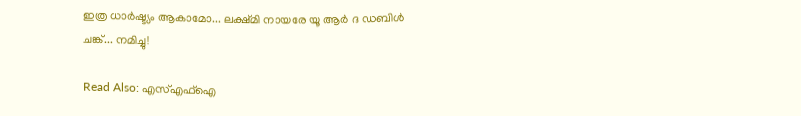ഇത്ര ധാര്‍ഷ്ട്യം ആകാമോ... ലക്ഷ്മി നായരേ യൂ ആര്‍ ദ ഡബിള്‍ ചങ്ക്... നമിച്ചു!

Read Also: എസ്എഫ്‌ഐ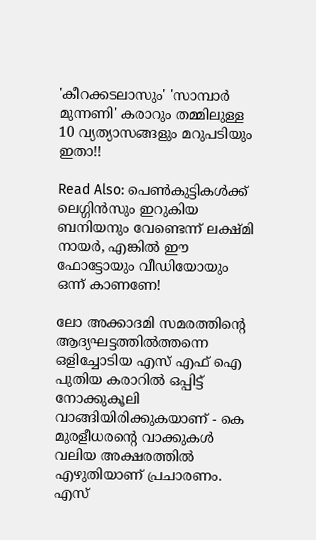'കീറക്കടലാസും' 'സാമ്പാര്‍ മുന്നണി' കരാറും തമ്മിലുള്ള 10 വ്യത്യാസങ്ങളും മറുപടിയും ഇതാ!!

Read Also: പെണ്‍കുട്ടികള്‍ക്ക് ലെഗ്ഗിന്‍സും ഇറുകിയ ബനിയനും വേണ്ടെന്ന് ലക്ഷ്മി നായര്‍, എങ്കില്‍ ഈ ഫോട്ടോയും വീഡിയോയും ഒന്ന് കാണണേ!

ലോ അക്കാദമി സമരത്തിന്റെ ആദ്യഘട്ടത്തില്‍ത്തന്നെ ഒളിച്ചോടിയ എസ് എഫ് ഐ പുതിയ കരാറില്‍ ഒപ്പിട്ട് നോക്കുകൂലി വാങ്ങിയിരിക്കുകയാണ് - കെ മുരളീധരന്റെ വാക്കുകള്‍ വലിയ അക്ഷരത്തില്‍ എഴുതിയാണ് പ്രചാരണം. എസ്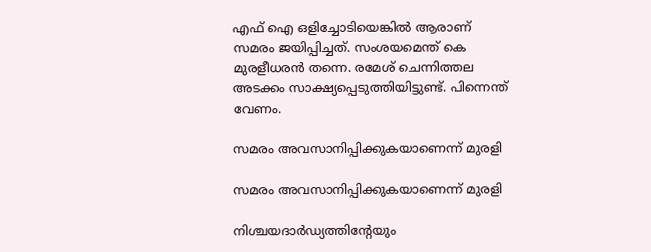എഫ് ഐ ഒളിച്ചോടിയെങ്കില്‍ ആരാണ് സമരം ജയിപ്പിച്ചത്. സംശയമെന്ത് കെ മുരളീധരന്‍ തന്നെ. രമേശ് ചെന്നിത്തല അടക്കം സാക്ഷ്യപ്പെടുത്തിയിട്ടുണ്ട്. പിന്നെന്ത് വേണം.

സമരം അവസാനിപ്പിക്കുകയാണെന്ന് മുരളി

സമരം അവസാനിപ്പിക്കുകയാണെന്ന് മുരളി

നിശ്ചയദാര്‍ഡ്യത്തിന്റേയും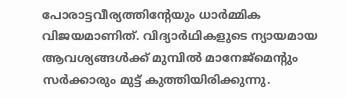പോരാട്ടവീര്യത്തിന്റേയും ധാര്‍മ്മിക വിജയമാണിത്. വിദ്യാര്‍ഥികളുടെ ന്യായമായ ആവശ്യങ്ങള്‍ക്ക് മുമ്പില്‍ മാനേജ്‌മെന്റും സര്‍ക്കാരും മുട്ട് കുത്തിയിരിക്കുന്നു.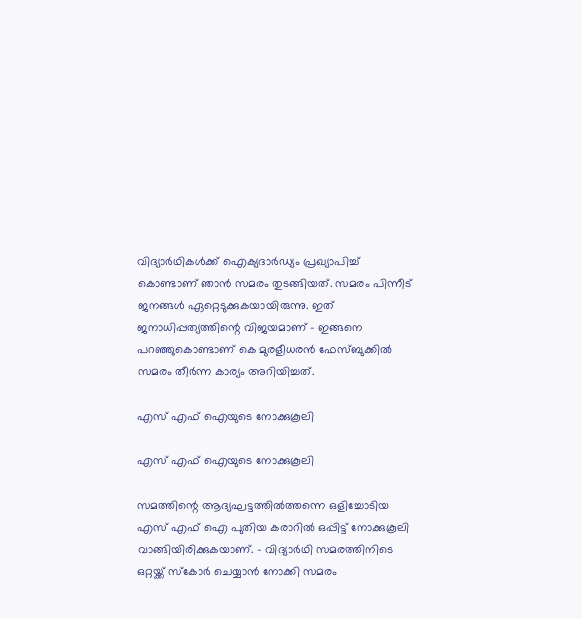വിദ്യാര്‍ഥികള്‍ക്ക് ഐക്യദാര്‍ഡ്യം പ്രഖ്യാപിച്ച് കൊണ്ടാണ് ഞാന്‍ സമരം തുടങ്ങിയത്. സമരം പിന്നീട് ജനങ്ങള്‍ ഏറ്റെടുക്കുകയായിരുന്നു. ഇത് ജനാധിപ്പത്യത്തിന്റെ വിജയമാണ് - ഇങ്ങനെ പറഞ്ഞുകൊണ്ടാണ് കെ മുരളീധരന്‍ ഫേസ്ബുക്കില്‍ സമരം തീര്‍ന്ന കാര്യം അറിയിച്ചത്.

എസ് എഫ് ഐയുടെ നോക്കുകൂലി

എസ് എഫ് ഐയുടെ നോക്കുകൂലി

സമത്തിന്റെ ആദ്യഘട്ടത്തില്‍ത്തന്നെ ഒളിച്ചോടിയ എസ് എഫ് ഐ പുതിയ കരാറില്‍ ഒപ്പിട്ട് നോക്കുകൂലി വാങ്ങിയിരിക്കുകയാണ്. - വിദ്യാര്‍ഥി സമരത്തിനിടെ ഒറ്റയ്ക്ക് സ്‌കോര്‍ ചെയ്യാന്‍ നോക്കി സമരം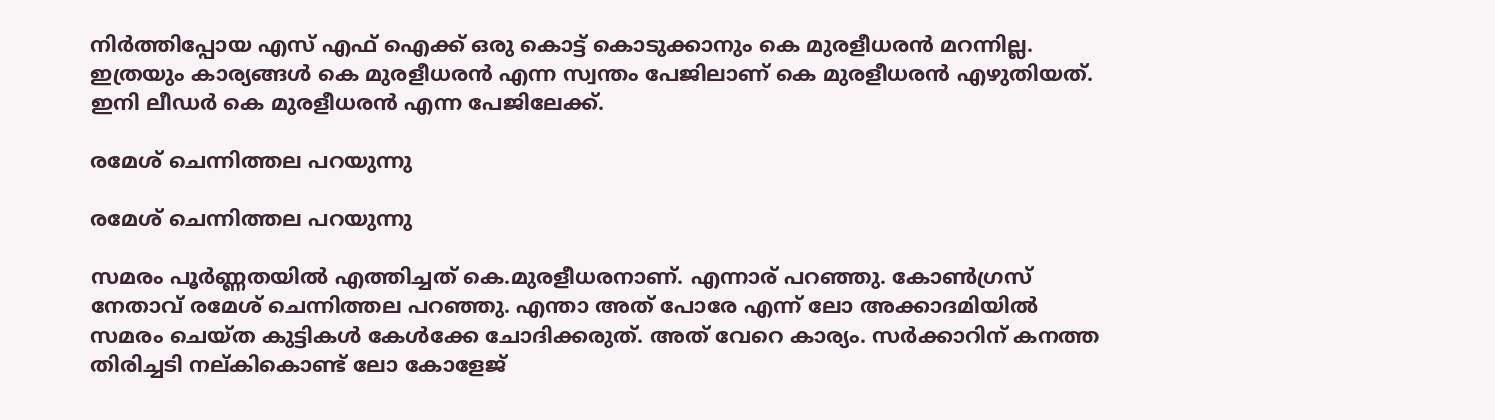നിര്‍ത്തിപ്പോയ എസ് എഫ് ഐക്ക് ഒരു കൊട്ട് കൊടുക്കാനും കെ മുരളീധരന്‍ മറന്നില്ല. ഇത്രയും കാര്യങ്ങള്‍ കെ മുരളീധരന്‍ എന്ന സ്വന്തം പേജിലാണ് കെ മുരളീധരന്‍ എഴുതിയത്. ഇനി ലീഡര്‍ കെ മുരളീധരന്‍ എന്ന പേജിലേക്ക്.

രമേശ് ചെന്നിത്തല പറയുന്നു

രമേശ് ചെന്നിത്തല പറയുന്നു

സമരം പൂര്‍ണ്ണതയില്‍ എത്തിച്ചത് കെ.മുരളീധരനാണ്. എന്നാര് പറഞ്ഞു. കോണ്‍ഗ്രസ് നേതാവ് രമേശ് ചെന്നിത്തല പറഞ്ഞു. എന്താ അത് പോരേ എന്ന് ലോ അക്കാദമിയില്‍ സമരം ചെയ്ത കുട്ടികള്‍ കേള്‍ക്കേ ചോദിക്കരുത്. അത് വേറെ കാര്യം. സര്‍ക്കാറിന് കനത്ത തിരിച്ചടി നല്കികൊണ്ട് ലോ കോളേജ്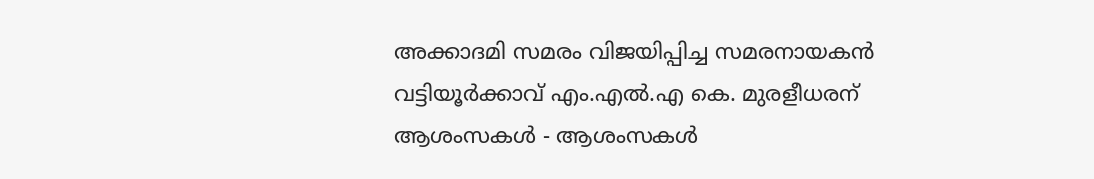അക്കാദമി സമരം വിജയിപ്പിച്ച സമരനായകന്‍ വട്ടിയൂര്‍ക്കാവ് എം.എല്‍.എ കെ. മുരളീധരന് ആശംസകള്‍ - ആശംസകള്‍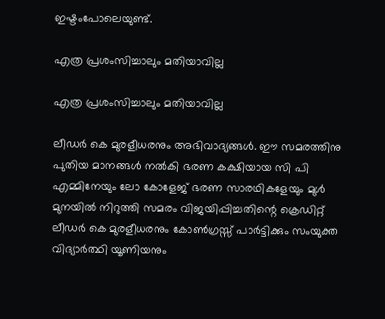ഇഷ്ടംപോലെയുണ്ട്.

എത്ര പ്രശംസിച്ചാലും മതിയാവില്ല

എത്ര പ്രശംസിച്ചാലും മതിയാവില്ല

ലീഡര്‍ കെ മുരളീധരനും അഭിവാദ്യങ്ങള്‍. ഈ സമരത്തിനു പുതിയ മാനങ്ങള്‍ നല്‍കി ഭരണ കക്ഷിയായ സി പി എമ്മിനേയും ലോ കോളേജ് ഭരണ സാരഥികളേയും മുള്‍ മുനയില്‍ നിറുത്തി സമരം വിജയിപ്പിച്ചതിന്റെ ക്രെഡിറ്റ് ലീഡര്‍ കെ മുരളീധരനും കോണ്‍ഗ്രസ്സ് പാര്‍ട്ടിക്കും സംയുക്ത വിദ്യാര്‍ത്ഥി യൂണിയനും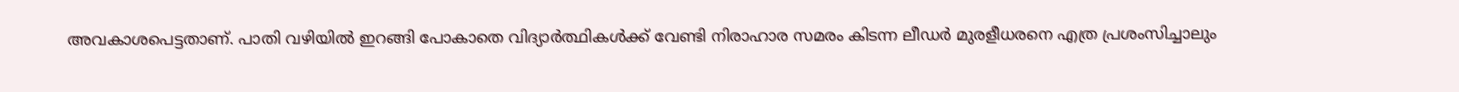അവകാശപെട്ടതാണ്. പാതി വഴിയില്‍ ഇറങ്ങി പോകാതെ വിദ്യാര്‍ത്ഥികള്‍ക്ക് വേണ്ടി നിരാഹാര സമരം കിടന്ന ലീഡര്‍ മുരളീധരനെ എത്ര പ്രശംസിച്ചാലും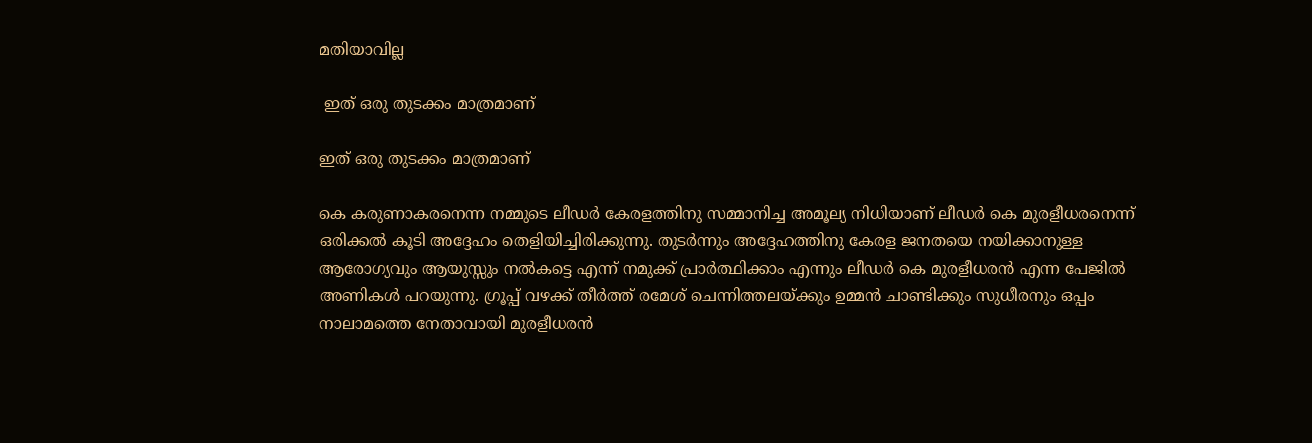മതിയാവില്ല

 ഇത് ഒരു തുടക്കം മാത്രമാണ്

ഇത് ഒരു തുടക്കം മാത്രമാണ്

കെ കരുണാകരനെന്ന നമ്മുടെ ലീഡര്‍ കേരളത്തിനു സമ്മാനിച്ച അമൂല്യ നിധിയാണ് ലീഡര്‍ കെ മുരളീധരനെന്ന് ഒരിക്കല്‍ കൂടി അദ്ദേഹം തെളിയിച്ചിരിക്കുന്നു. തുടര്‍ന്നും അദ്ദേഹത്തിനു കേരള ജനതയെ നയിക്കാനുള്ള ആരോഗ്യവും ആയുസ്സും നല്‍കട്ടെ എന്ന് നമുക്ക് പ്രാര്‍ത്ഥിക്കാം എന്നും ലീഡര്‍ കെ മുരളീധരന്‍ എന്ന പേജില്‍ അണികള്‍ പറയുന്നു. ഗ്രൂപ്പ് വഴക്ക് തീര്‍ത്ത് രമേശ് ചെന്നിത്തലയ്ക്കും ഉമ്മന്‍ ചാണ്ടിക്കും സുധീരനും ഒപ്പം നാലാമത്തെ നേതാവായി മുരളീധരന്‍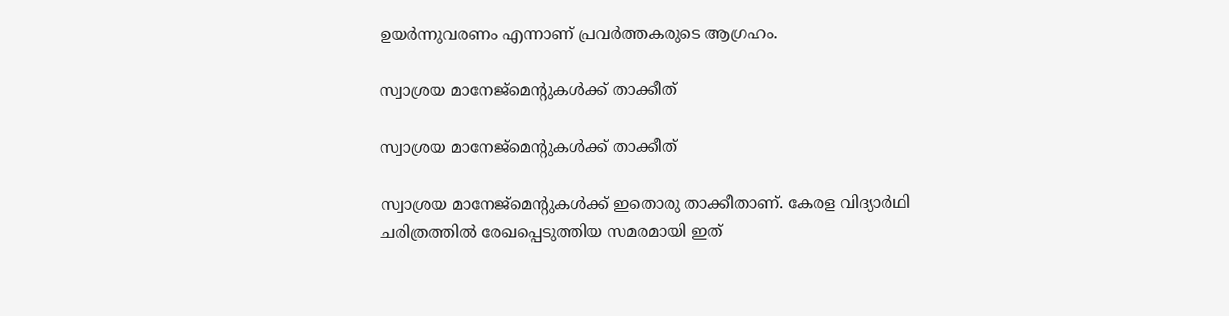ഉയര്‍ന്നുവരണം എന്നാണ് പ്രവര്‍ത്തകരുടെ ആഗ്രഹം.

സ്വാശ്രയ മാനേജ്‌മെന്റുകള്‍ക്ക് താക്കീത്

സ്വാശ്രയ മാനേജ്‌മെന്റുകള്‍ക്ക് താക്കീത്

സ്വാശ്രയ മാനേജ്‌മെന്റുകള്‍ക്ക് ഇതൊരു താക്കീതാണ്. കേരള വിദ്യാര്‍ഥി ചരിത്രത്തില്‍ രേഖപ്പെടുത്തിയ സമരമായി ഇത്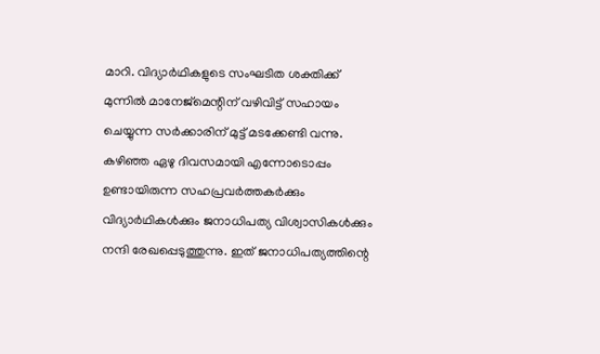മാറി. വിദ്യാര്‍ഥികളുടെ സംഘടിത ശക്തിക്ക് മുന്നില്‍ മാനേജ്‌മെന്റിന് വഴിവിട്ട് സഹായം ചെയ്യുന്ന സര്‍ക്കാരിന് മുട്ട് മടക്കേണ്ടി വന്നു. കഴിഞ്ഞ ഏഴു ദിവസമായി എന്നോടൊപ്പം ഉണ്ടായിരുന്ന സഹപ്രവര്‍ത്തകര്‍ക്കും വിദ്യാര്‍ഥികള്‍ക്കും ജനാധിപത്യ വിശ്വാസികള്‍ക്കും നന്ദി രേഖപ്പെടുത്തുന്നു. ഇത് ജനാധിപത്യത്തിന്റെ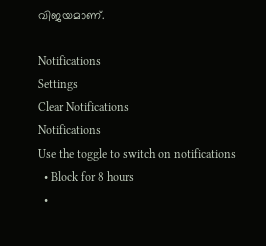വിജയമാണ്.

Notifications
Settings
Clear Notifications
Notifications
Use the toggle to switch on notifications
  • Block for 8 hours
  •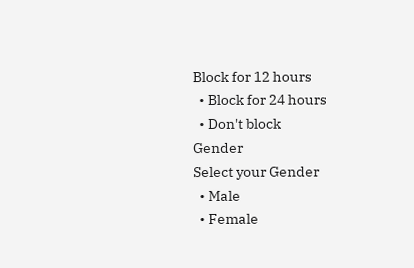Block for 12 hours
  • Block for 24 hours
  • Don't block
Gender
Select your Gender
  • Male
  • Female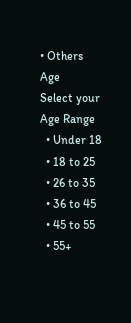• Others
Age
Select your Age Range
  • Under 18
  • 18 to 25
  • 26 to 35
  • 36 to 45
  • 45 to 55
  • 55+